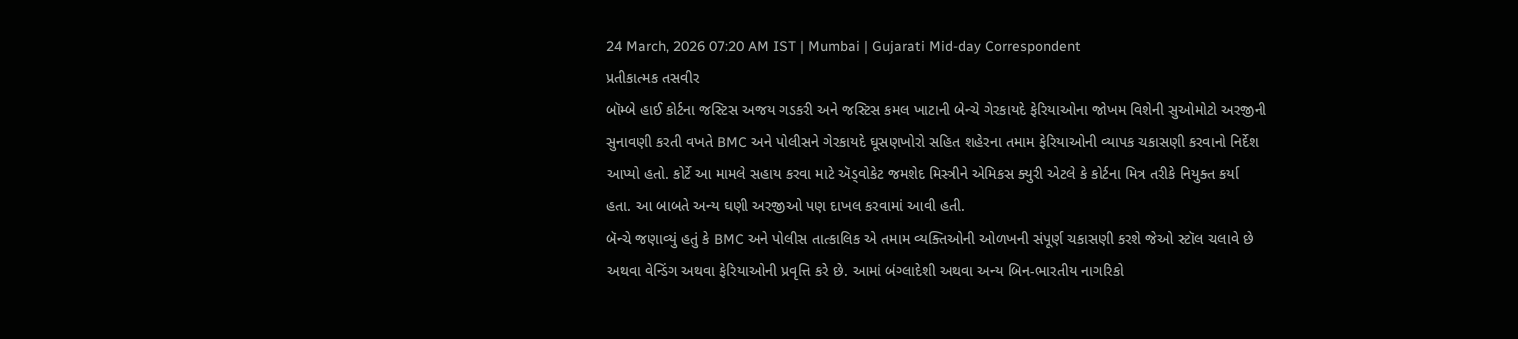24 March, 2026 07:20 AM IST | Mumbai | Gujarati Mid-day Correspondent
પ્રતીકાત્મક તસવીર
બૉમ્બે હાઈ કોર્ટના જસ્ટિસ અજય ગડકરી અને જસ્ટિસ કમલ ખાટાની બેન્ચે ગેરકાયદે ફેરિયાઓના જોખમ વિશેની સુઓમોટો અરજીની સુનાવણી કરતી વખતે BMC અને પોલીસને ગેરકાયદે ઘૂસણખોરો સહિત શહેરના તમામ ફેરિયાઓની વ્યાપક ચકાસણી કરવાનો નિર્દેશ આપ્યો હતો. કોર્ટે આ મામલે સહાય કરવા માટે ઍડ્વોકેટ જમશેદ મિસ્ત્રીને એમિકસ ક્યુરી એટલે કે કોર્ટના મિત્ર તરીકે નિયુક્ત કર્યા હતા. આ બાબતે અન્ય ઘણી અરજીઓ પણ દાખલ કરવામાં આવી હતી.
બૅન્ચે જણાવ્યું હતું કે BMC અને પોલીસ તાત્કાલિક એ તમામ વ્યક્તિઓની ઓળખની સંપૂર્ણ ચકાસણી કરશે જેઓ સ્ટૉલ ચલાવે છે અથવા વેન્ડિંગ અથવા ફેરિયાઓની પ્રવૃત્તિ કરે છે. આમાં બંગ્લાદેશી અથવા અન્ય બિન-ભારતીય નાગરિકો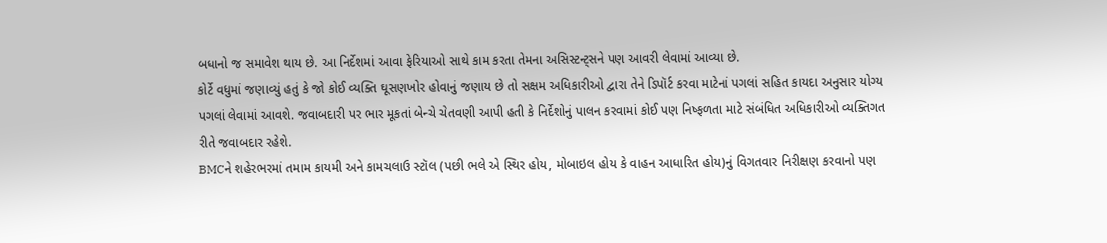બધાનો જ સમાવેશ થાય છે. આ નિર્દેશમાં આવા ફેરિયાઓ સાથે કામ કરતા તેમના અસિસ્ટન્ટ્સને પણ આવરી લેવામાં આવ્યા છે.
કોર્ટે વધુમાં જણાવ્યું હતું કે જો કોઈ વ્યક્તિ ઘૂસણખોર હોવાનું જણાય છે તો સક્ષમ અધિકારીઓ દ્વારા તેને ડિપૉર્ટ કરવા માટેનાં પગલાં સહિત કાયદા અનુસાર યોગ્ય પગલાં લેવામાં આવશે. જવાબદારી પર ભાર મૂકતાં બેન્ચે ચેતવણી આપી હતી કે નિર્દેશોનું પાલન કરવામાં કોઈ પણ નિષ્ફળતા માટે સંબંધિત અધિકારીઓ વ્યક્તિગત રીતે જવાબદાર રહેશે.
BMCને શહેરભરમાં તમામ કાયમી અને કામચલાઉ સ્ટૉલ (પછી ભલે એ સ્થિર હોય, મોબાઇલ હોય કે વાહન આધારિત હોય)નું વિગતવાર નિરીક્ષણ કરવાનો પણ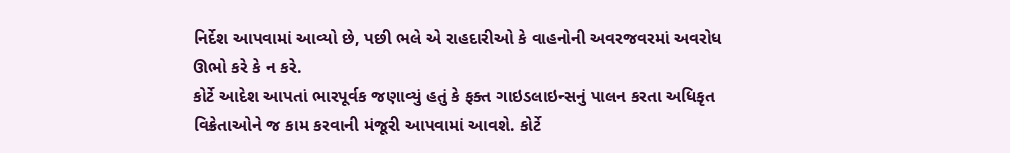નિર્દેશ આપવામાં આવ્યો છે, પછી ભલે એ રાહદારીઓ કે વાહનોની અવરજવરમાં અવરોધ ઊભો કરે કે ન કરે.
કોર્ટે આદેશ આપતાં ભારપૂર્વક જણાવ્યું હતું કે ફક્ત ગાઇડલાઇન્સનું પાલન કરતા અધિકૃત વિક્રેતાઓને જ કામ કરવાની મંજૂરી આપવામાં આવશે. કોર્ટે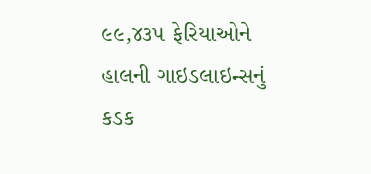૯૯,૪૩૫ ફેરિયાઓને હાલની ગાઇડલાઇન્સનું કડક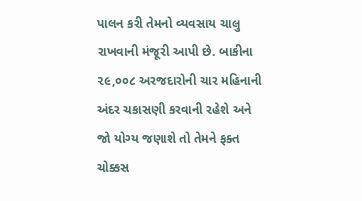પાલન કરી તેમનો વ્યવસાય ચાલુ રાખવાની મંજૂરી આપી છે. બાકીના ૨૯,૦૦૮ અરજદારોની ચાર મહિનાની અંદર ચકાસણી કરવાની રહેશે અને જો યોગ્ય જણાશે તો તેમને ફક્ત ચોક્કસ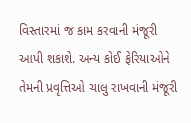વિસ્તારમાં જ કામ કરવાની મંજૂરી આપી શકાશે. અન્ય કોઈ ફેરિયાઓને તેમની પ્રવૃત્તિઓ ચાલુ રાખવાની મંજૂરી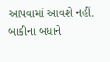આપવામાં આવશે નહીં. બાકીના બધાને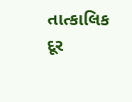તાત્કાલિક દૂર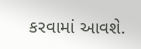કરવામાં આવશે.